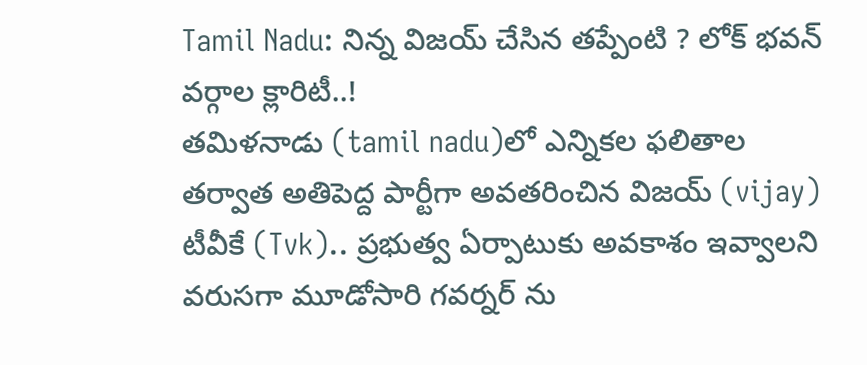Tamil Nadu: నిన్న విజయ్ చేసిన తప్పేంటి ? లోక్ భవన్ వర్గాల క్లారిటీ..!
తమిళనాడు (tamil nadu)లో ఎన్నికల ఫలితాల తర్వాత అతిపెద్ద పార్టీగా అవతరించిన విజయ్ (vijay) టీవీకే (Tvk).. ప్రభుత్వ ఏర్పాటుకు అవకాశం ఇవ్వాలని వరుసగా మూడోసారి గవర్నర్ ను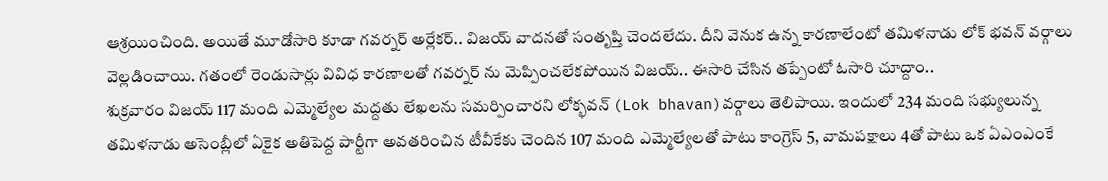ఆశ్రయించింది. అయితే మూడోసారి కూడా గవర్నర్ అర్లేకర్.. విజయ్ వాదనతో సంతృప్తి చెందలేదు. దీని వెనుక ఉన్న కారణాలేంటో తమిళనాడు లోక్ భవన్ వర్గాలు వెల్లడించాయి. గతంలో రెండుసార్లు వివిధ కారణాలతో గవర్నర్ ను మెప్పించలేకపోయిన విజయ్.. ఈసారి చేసిన తప్పేంటో ఓసారి చూద్దాం..
శుక్రవారం విజయ్ 117 మంది ఎమ్మెల్యేల మద్దతు లేఖలను సమర్పించారని లోక్భవన్ (Lok bhavan)వర్గాలు తెలిపాయి. ఇందులో 234 మంది సభ్యులున్న తమిళనాడు అసెంబ్లీలో ఏకైక అతిపెద్ద పార్టీగా అవతరించిన టీవీకేకు చెందిన 107 మంది ఎమ్మెల్యేలతో పాటు కాంగ్రెస్ 5, వామపక్షాలు 4తో పాటు ఒక ఏఎంఎంకే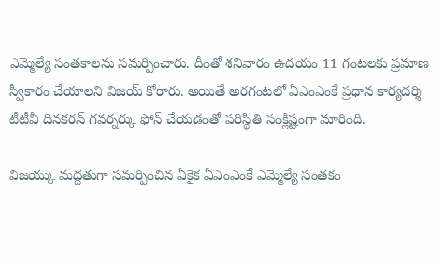ఎమ్మెల్యే సంతకాలను సమర్పించారు. దీంతో శనివారం ఉదయం 11 గంటలకు ప్రమాణ స్వీకారం చేయాలని విజయ్ కోరారు. అయితే అరగంటలో ఏఎంఎంకే ప్రధాన కార్యదర్శి టీటీవీ దినకరన్ గవర్నర్కు ఫోన్ చేయడంతో పరిస్థితి సంక్లిష్టంగా మారింది.

విజయ్కు మద్దతుగా సమర్పించిన ఏకైక ఏఎంఎంకే ఎమ్మెల్యే సంతకం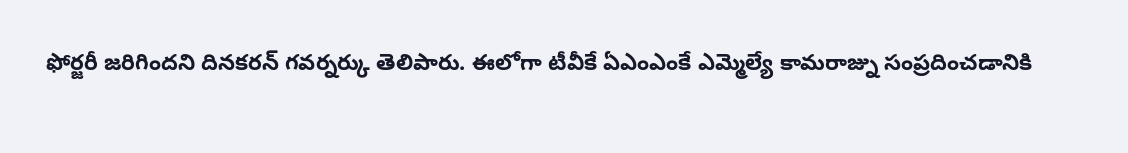ఫోర్జరీ జరిగిందని దినకరన్ గవర్నర్కు తెలిపారు. ఈలోగా టీవీకే ఏఎంఎంకే ఎమ్మెల్యే కామరాజ్ను సంప్రదించడానికి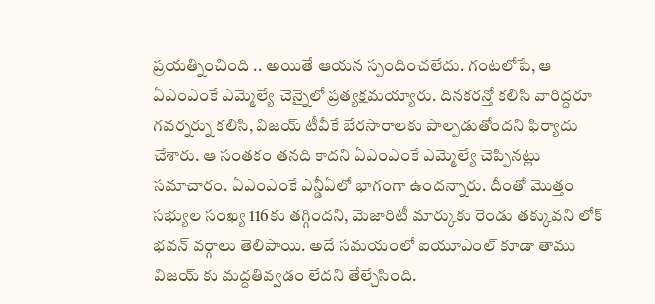ప్రయత్నించింది .. అయితే ఆయన స్పందించలేదు. గంటలోపే, ఆ ఏఎంఎంకే ఎమ్మెల్యే చెన్నైలో ప్రత్యక్షమయ్యారు. దినకరన్తో కలిసి వారిద్దరూ గవర్నర్ను కలిసి, విజయ్ టీవీకే బేరసారాలకు పాల్పడుతోందని ఫిర్యాదు చేశారు. ఆ సంతకం తనది కాదని ఏఎంఎంకే ఎమ్మెల్యే చెప్పినట్లు సమాచారం. ఏఎంఎంకే ఎన్డీఏలో భాగంగా ఉందన్నారు. దీంతో మొత్తం సభ్యుల సంఖ్య 116కు తగ్గిందని, మెజారిటీ మార్కుకు రెండు తక్కువని లోక్ భవన్ వర్గాలు తెలిపాయి. అదే సమయంలో ఐయూఎంల్ కూడా తాము విజయ్ కు మద్దతివ్వడం లేదని తేల్చేసింది.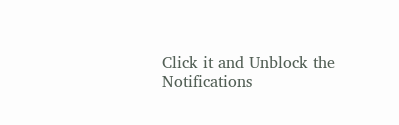Click it and Unblock the Notifications